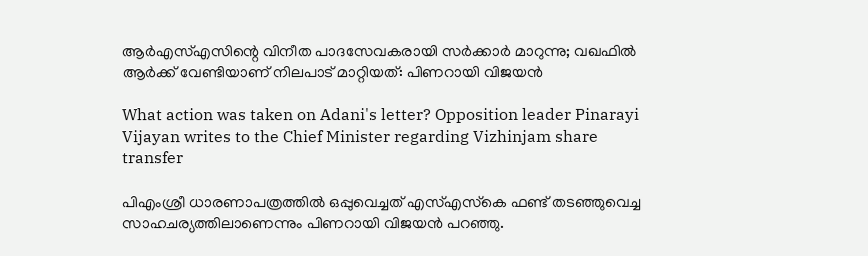ആര്‍എസ്എസിന്റെ വിനീത പാദസേവകരായി സര്‍ക്കാര്‍ മാറുന്നു; വഖഫില്‍ ആര്‍ക്ക് വേണ്ടിയാണ് നിലപാട് മാറ്റിയത്: പിണറായി വിജയന്‍

What action was taken on Adani's letter? Opposition leader Pinarayi Vijayan writes to the Chief Minister regarding Vizhinjam share transfer

പിഎംശ്രീ ധാരണാപത്രത്തില്‍ ഒപ്പുവെച്ചത് എസ്എസ്‌കെ ഫണ്ട് തടഞ്ഞുവെച്ച സാഹചര്യത്തിലാണെന്നും പിണറായി വിജയന്‍ പറഞ്ഞു.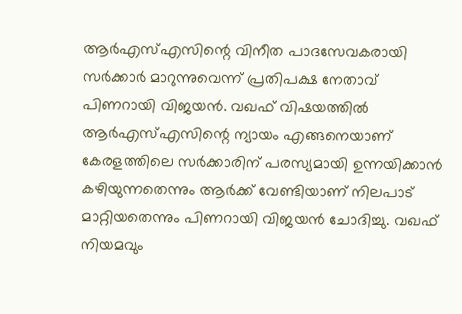ആര്‍എസ്എസിന്റെ വിനീത പാദസേവകരായി സര്‍ക്കാര്‍ മാറുന്നുവെന്ന് പ്രതിപക്ഷ നേതാവ് പിണറായി വിജയന്‍. വഖഫ് വിഷയത്തില്‍ ആര്‍എസ്എസിന്റെ ന്യായം എങ്ങനെയാണ് കേരളത്തിലെ സര്‍ക്കാരിന് പരസ്യമായി ഉന്നയിക്കാന്‍ കഴിയുന്നതെന്നും ആര്‍ക്ക് വേണ്ടിയാണ് നിലപാട് മാറ്റിയതെന്നും പിണറായി വിജയന്‍ ചോദിച്ചു. വഖഫ് നിയമവും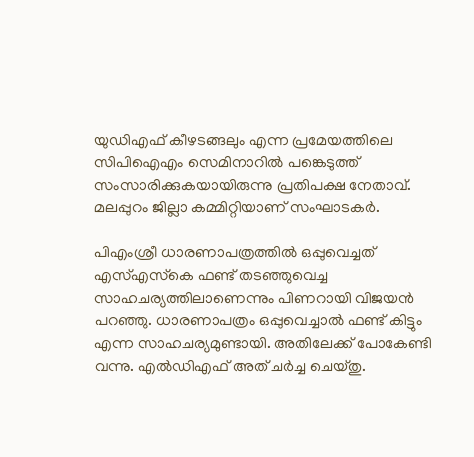യുഡിഎഫ് കീഴടങ്ങലും എന്ന പ്രമേയത്തിലെ സിപിഐഎം സെമിനാറില്‍ പങ്കെടുത്ത് സംസാരിക്കുകയായിരുന്നു പ്രതിപക്ഷ നേതാവ്. മലപ്പുറം ജില്ലാ കമ്മിറ്റിയാണ് സംഘാടകര്‍.

പിഎംശ്രീ ധാരണാപത്രത്തില്‍ ഒപ്പുവെച്ചത് എസ്എസ്‌കെ ഫണ്ട് തടഞ്ഞുവെച്ച സാഹചര്യത്തിലാണെന്നും പിണറായി വിജയന്‍ പറഞ്ഞു. ധാരണാപത്രം ഒപ്പുവെച്ചാല്‍ ഫണ്ട് കിട്ടും എന്ന സാഹചര്യമുണ്ടായി. അതിലേക്ക് പോകേണ്ടി വന്നു. എല്‍ഡിഎഫ് അത് ചര്‍ച്ച ചെയ്തു.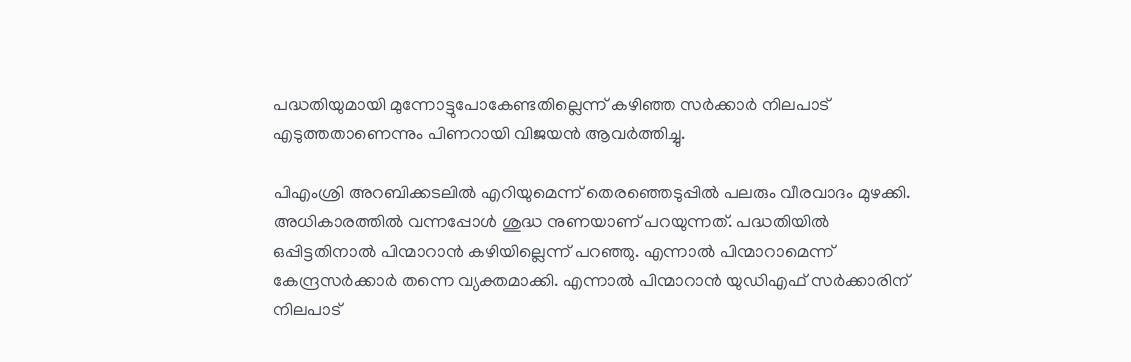പദ്ധതിയുമായി മുന്നോട്ടുപോകേണ്ടതില്ലെന്ന് കഴിഞ്ഞ സര്‍ക്കാര്‍ നിലപാട് എടുത്തതാണെന്നും പിണറായി വിജയന്‍ ആവര്‍ത്തിച്ചു.

പിഎംശ്രി അറബിക്കടലില്‍ എറിയുമെന്ന് തെരഞ്ഞെടുപ്പില്‍ പലരും വീരവാദം മുഴക്കി. അധികാരത്തില്‍ വന്നപ്പോള്‍ ശുദ്ധ നുണയാണ് പറയുന്നത്. പദ്ധതിയില്‍ ഒപ്പിട്ടതിനാല്‍ പിന്മാറാന്‍ കഴിയില്ലെന്ന് പറഞ്ഞു. എന്നാല്‍ പിന്മാറാമെന്ന് കേന്ദ്രസര്‍ക്കാര്‍ തന്നെ വ്യക്തമാക്കി. എന്നാല്‍ പിന്മാറാന്‍ യുഡിഎഫ് സര്‍ക്കാരിന് നിലപാട്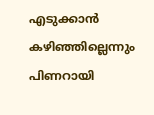എടുക്കാന്‍ കഴിഞ്ഞില്ലെന്നും പിണറായി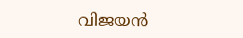വിജയന്‍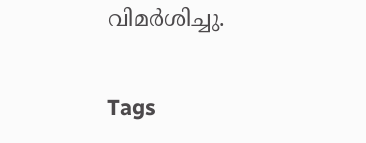വിമര്‍ശിച്ചു.

Tags